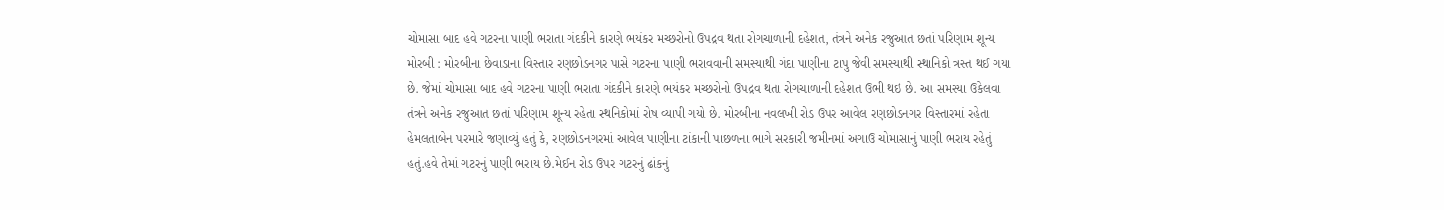ચોમાસા બાદ હવે ગટરના પાણી ભરાતા ગંદકીને કારણે ભયંકર મચ્છરોનો ઉપદ્રવ થતા રોગચાળાની દહેશત, તંત્રને અનેક રજુઆત છતાં પરિણામ શૂન્ય મોરબી : મોરબીના છેવાડાના વિસ્તાર રણછોડનગર પાસે ગટરના પાણી ભરાવવાની સમસ્યાથી ગંદા પાણીના ટાપુ જેવી સમસ્યાથી સ્થાનિકો ત્રસ્ત થઈ ગયા છે. જેમાં ચોમાસા બાદ હવે ગટરના પાણી ભરાતા ગંદકીને કારણે ભયંકર મચ્છરોનો ઉપદ્રવ થતા રોગચાળાની દહેશત ઉભી થઇ છે. આ સમસ્યા ઉકેલવા તંત્રને અનેક રજુઆત છતાં પરિણામ શૂન્ય રહેતા સ્થનિકોમાં રોષ વ્યાપી ગયો છે. મોરબીના નવલખી રોડ ઉપર આવેલ રણછોડનગર વિસ્તારમાં રહેતા હેમલતાબેન પરમારે જણાવ્યું હતું કે, રણછોડનગરમાં આવેલ પાણીના ટાંકાની પાછળના ભાગે સરકારી જમીનમાં અગાઉ ચોમાસાનું પાણી ભરાય રહેતું હતું.હવે તેમાં ગટરનું પાણી ભરાય છે.મેઈન રોડ ઉપર ગટરનું ઢાંકનું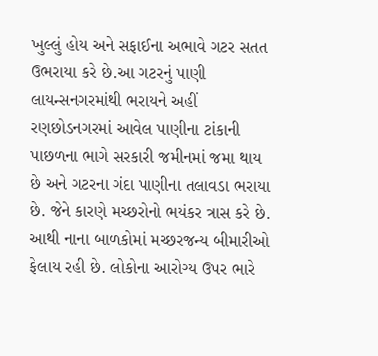ખુલ્લું હોય અને સફાઈના અભાવે ગટર સતત ઉભરાયા કરે છે.આ ગટરનું પાણી લાયન્સનગરમાંથી ભરાયને અહીં રણછોડનગરમાં આવેલ પાણીના ટાંકાની પાછળના ભાગે સરકારી જમીનમાં જમા થાય છે અને ગટરના ગંદા પાણીના તલાવડા ભરાયા છે. જેને કારણે મચ્છરોનો ભયંકર ત્રાસ કરે છે. આથી નાના બાળકોમાં મચ્છરજન્ય બીમારીઓ ફેલાય રહી છે. લોકોના આરોગ્ય ઉપર ભારે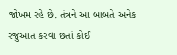જોખમ રહે છે. તંત્રને આ બાબતે અનેક રજુઆત કરવા છતાં કોઈ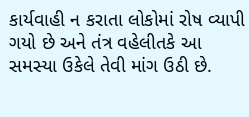કાર્યવાહી ન કરાતા લોકોમાં રોષ વ્યાપી ગયો છે અને તંત્ર વહેલીતકે આ સમસ્યા ઉકેલે તેવી માંગ ઉઠી છે.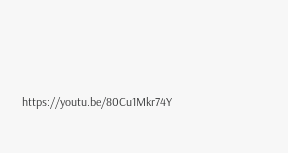https://youtu.be/80Cu1Mkr74Y